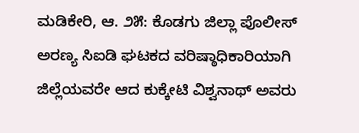ಮಡಿಕೇರಿ, ಆ. ೨೫: ಕೊಡಗು ಜಿಲ್ಲಾ ಪೊಲೀಸ್ ಅರಣ್ಯ ಸಿಐಡಿ ಘಟಕದ ವರಿಷ್ಠಾಧಿಕಾರಿಯಾಗಿ ಜಿಲ್ಲೆಯವರೇ ಆದ ಕುಕ್ಕೇಟಿ ವಿಶ್ವನಾಥ್ ಅವರು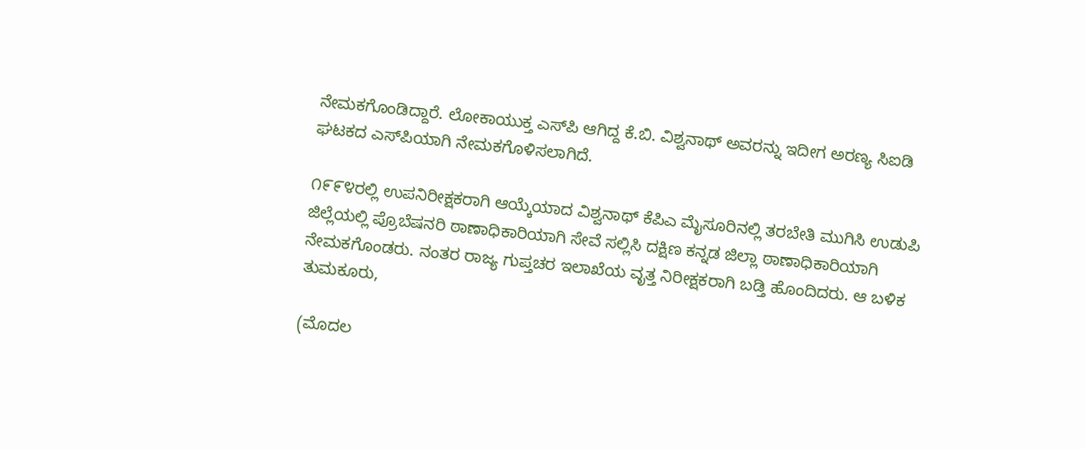ನೇಮಕಗೊಂಡಿದ್ದಾರೆ. ಲೋಕಾಯುಕ್ತ ಎಸ್‌ಪಿ ಆಗಿದ್ದ ಕೆ.ಬಿ. ವಿಶ್ವನಾಥ್ ಅವರನ್ನು ಇದೀಗ ಅರಣ್ಯ ಸಿಐಡಿ ಘಟಕದ ಎಸ್‌ಪಿಯಾಗಿ ನೇಮಕಗೊಳಿಸಲಾಗಿದೆ.

೧೯೯೪ರಲ್ಲಿ ಉಪನಿರೀಕ್ಷಕರಾಗಿ ಆಯ್ಕೆಯಾದ ವಿಶ್ವನಾಥ್ ಕೆಪಿಎ ಮೈಸೂರಿನಲ್ಲಿ ತರಬೇತಿ ಮುಗಿಸಿ ಉಡುಪಿ ಜಿಲ್ಲೆಯಲ್ಲಿ ಪ್ರೊಬೆಷನರಿ ಠಾಣಾಧಿಕಾರಿಯಾಗಿ ಸೇವೆ ಸಲ್ಲಿಸಿ ದಕ್ಷಿಣ ಕನ್ನಡ ಜಿಲ್ಲಾ ಠಾಣಾಧಿಕಾರಿಯಾಗಿ ನೇಮಕಗೊಂಡರು. ನಂತರ ರಾಜ್ಯ ಗುಪ್ತಚರ ಇಲಾಖೆಯ ವೃತ್ತ ನಿರೀಕ್ಷಕರಾಗಿ ಬಡ್ತಿ ಹೊಂದಿದರು. ಆ ಬಳಿಕ ತುಮಕೂರು,

(ಮೊದಲ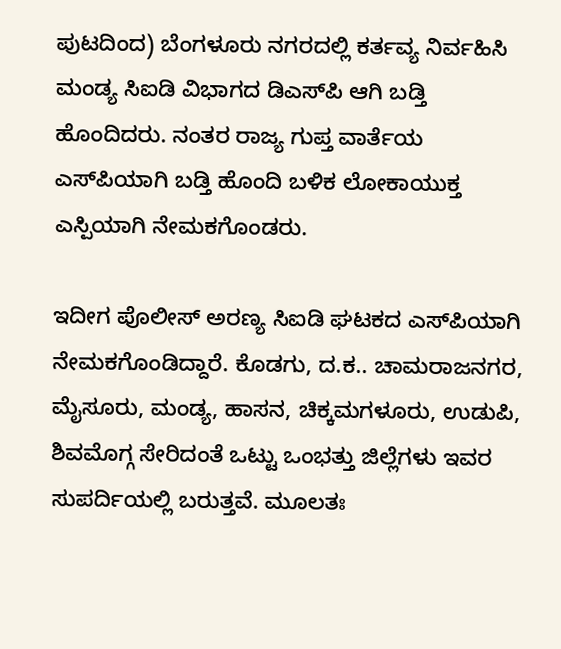ಪುಟದಿಂದ) ಬೆಂಗಳೂರು ನಗರದಲ್ಲಿ ಕರ್ತವ್ಯ ನಿರ್ವಹಿಸಿ ಮಂಡ್ಯ ಸಿಐಡಿ ವಿಭಾಗದ ಡಿಎಸ್‌ಪಿ ಆಗಿ ಬಡ್ತಿ ಹೊಂದಿದರು. ನಂತರ ರಾಜ್ಯ ಗುಪ್ತ ವಾರ್ತೆಯ ಎಸ್‌ಪಿಯಾಗಿ ಬಡ್ತಿ ಹೊಂದಿ ಬಳಿಕ ಲೋಕಾಯುಕ್ತ ಎಸ್ಪಿಯಾಗಿ ನೇಮಕಗೊಂಡರು.

ಇದೀಗ ಪೊಲೀಸ್ ಅರಣ್ಯ ಸಿಐಡಿ ಘಟಕದ ಎಸ್‌ಪಿಯಾಗಿ ನೇಮಕಗೊಂಡಿದ್ದಾರೆ. ಕೊಡಗು, ದ.ಕ.. ಚಾಮರಾಜನಗರ, ಮೈಸೂರು, ಮಂಡ್ಯ, ಹಾಸನ, ಚಿಕ್ಕಮಗಳೂರು, ಉಡುಪಿ, ಶಿವಮೊಗ್ಗ ಸೇರಿದಂತೆ ಒಟ್ಟು ಒಂಭತ್ತು ಜಿಲ್ಲೆಗಳು ಇವರ ಸುಪರ್ದಿಯಲ್ಲಿ ಬರುತ್ತವೆ. ಮೂಲತಃ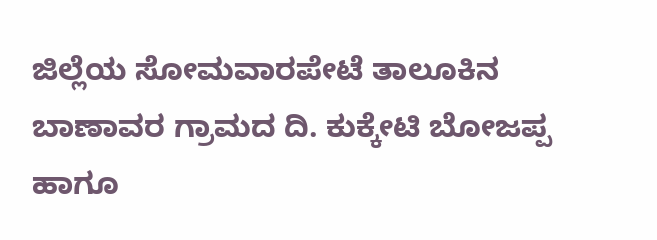ಜಿಲ್ಲೆಯ ಸೋಮವಾರಪೇಟೆ ತಾಲೂಕಿನ ಬಾಣಾವರ ಗ್ರಾಮದ ದಿ. ಕುಕ್ಕೇಟಿ ಬೋಜಪ್ಪ ಹಾಗೂ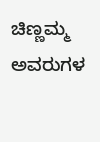ಚಿಣ್ಣಮ್ಮ ಅವರುಗಳ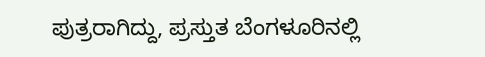ಪುತ್ರರಾಗಿದ್ದು, ಪ್ರಸ್ತುತ ಬೆಂಗಳೂರಿನಲ್ಲಿ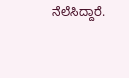ನೆಲೆಸಿದ್ದಾರೆ.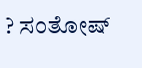? ಸಂತೋಷ್